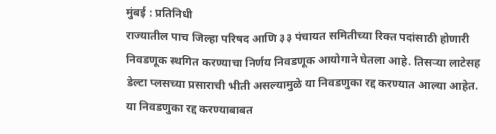मुंबई : प्रतिनिधी
राज्यातील पाच जिल्हा परिषद आणि ३३ पंचायत समितीच्या रिक्त पदांसाठी होणारी निवडणूक स्थगित करण्याचा निर्णय निवडणूक आयोगाने घेतला आहे. तिसऱ्या लाटेसह डेल्टा प्लसच्या प्रसाराची भीती असल्यामुळे या निवडणुका रद्द करण्यात आल्या आहेत. या निवडणुका रद्द करण्याबाबत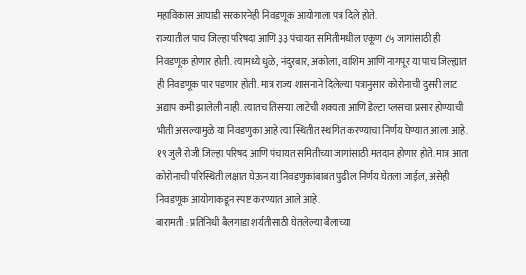महाविकास आघाडी सरकारनेही निवडणूक आयोगाला पत्र दिले होते.
राज्यातील पाच जिल्हा परिषदा आणि ३३ पंचायत समितीमधील एकूण ८५ जागांसाठी ही निवडणूक होणार होती. त्यामध्ये धुळे, नंदुरबार, अकोला, वाशिम आणि नागपूर या पाच जिल्ह्यात ही निवडणूक पार पडणार होती. मात्र राज्य शासनाने दिलेल्या पत्रानुसार कोरोनाची दुसरी लाट अद्याप कमी झालेली नाही. त्यातच तिसऱ्या लाटेची शक्यता आणि डेल्टा प्लसचा प्रसार होण्याची भीती असल्यामुळे या निवडणुका आहे त्या स्थितीत स्थगित करण्याचा निर्णय घेण्यात आला आहे.
१९ जुलै रोजी जिल्हा परिषद आणि पंचायत समितीच्या जागांसाठी मतदान होणार होते. मात्र आता कोरोनाची परिस्थिती लक्षात घेऊन या निवडणुकांबाबत पुढील निर्णय घेतला जाईल, असेही निवडणूक आयोगाकडून स्पष्ट करण्यात आले आहे.
बारामती : प्रतिनिधी बैलगाडा शर्यतीसाठी घेतलेल्या बैलाच्या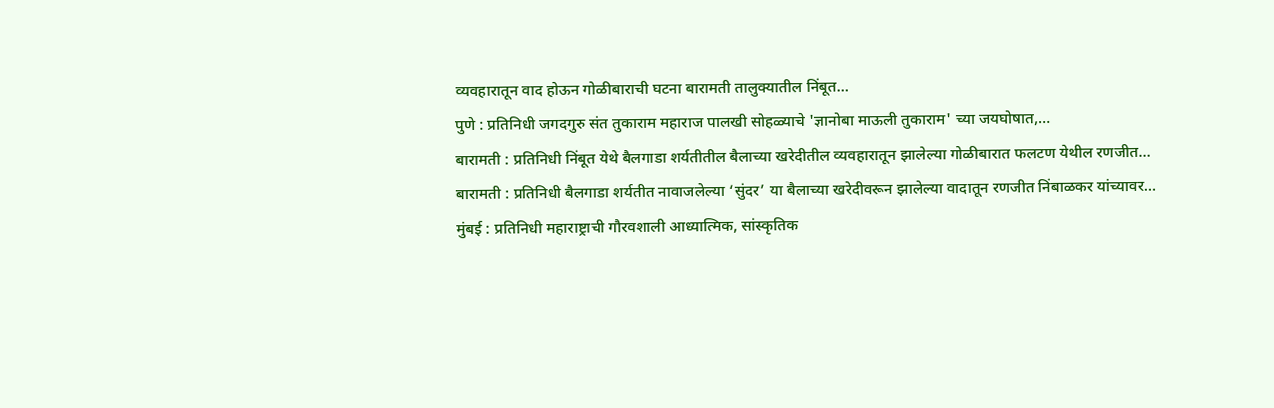व्यवहारातून वाद होऊन गोळीबाराची घटना बारामती तालुक्यातील निंबूत…
पुणे : प्रतिनिधी जगदगुरु संत तुकाराम महाराज पालखी सोहळ्याचे 'ज्ञानोबा माऊली तुकाराम' च्या जयघोषात,…
बारामती : प्रतिनिधी निंबूत येथे बैलगाडा शर्यतीतील बैलाच्या खरेदीतील व्यवहारातून झालेल्या गोळीबारात फलटण येथील रणजीत…
बारामती : प्रतिनिधी बैलगाडा शर्यतीत नावाजलेल्या ‘सुंदर’ या बैलाच्या खरेदीवरून झालेल्या वादातून रणजीत निंबाळकर यांच्यावर…
मुंबई : प्रतिनिधी महाराष्ट्राची गौरवशाली आध्यात्मिक, सांस्कृतिक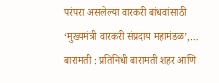परंपरा असलेल्या वारकरी बांधवांसाठी ‘मुख्यमंत्री वारकरी संप्रदाय महामंडळ’,…
बारामती : प्रतिनिधी बारामती शहर आणि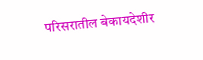परिसरातील बेकायदेशीर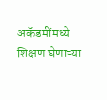अकॅडमींमध्ये शिक्षण घेणाऱ्या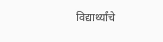विद्यार्थ्यांचे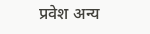प्रवेश अन्य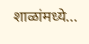शाळांमध्ये…